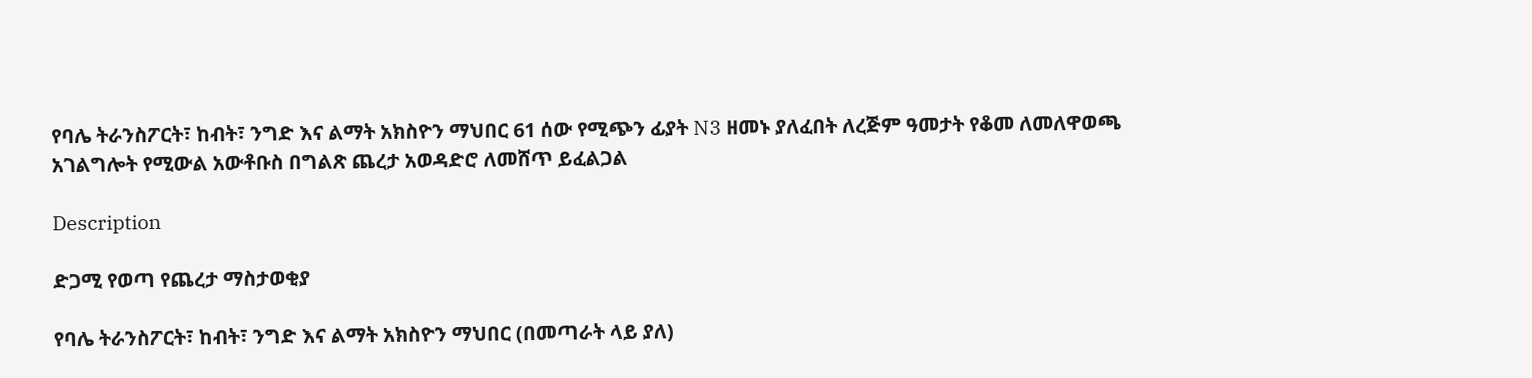የባሌ ትራንስፖርት፣ ከብት፣ ንግድ እና ልማት አክስዮን ማህበር 61 ሰው የሚጭን ፊያት N3 ዘመኑ ያለፈበት ለረጅም ዓመታት የቆመ ለመለዋወጫ አገልግሎት የሚውል አውቶቡስ በግልጽ ጨረታ አወዳድሮ ለመሸጥ ይፈልጋል

Description

ድጋሚ የወጣ የጨረታ ማስታወቂያ

የባሌ ትራንስፖርት፣ ከብት፣ ንግድ እና ልማት አክስዮን ማህበር (በመጣራት ላይ ያለ)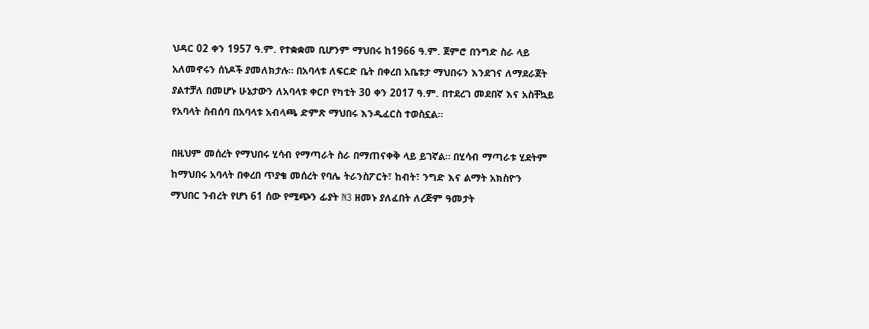ህዳር 02 ቀን 1957 ዓ.ም. የተቋቋመ ቢሆንም ማህበሩ ከ1966 ዓ.ም. ጀምሮ በንግድ ስራ ላይ አለመኖሩን ሰነዶች ያመለክታሉ። በአባላቱ ለፍርድ ቤት በቀረበ አቤቱታ ማህበሩን እንደገና ለማደራጀት ያልተቻለ በመሆኑ ሁኔታውን ለአባላቱ ቀርቦ የካቲት 30 ቀን 2017 ዓ.ም. በተደረገ መደበኛ እና አስቸኳይ የአባላት ስብሰባ በአባላቱ አብላጫ ድምጽ ማህበሩ እንዲፈርስ ተወስኗል።

በዚህም መሰረት የማህበሩ ሂሳብ የማጣራት ስራ በማጠናቀቅ ላይ ይገኛል። በሂሳብ ማጣራቱ ሂደትም ከማህበሩ አባላት በቀረበ ጥያቄ መሰረት የባሌ ትራንስፖርት፣ ከብት፣ ንግድ እና ልማት አክስዮን ማህበር ንብረት የሆነ 61 ሰው የሚጭን ፊያት N3 ዘመኑ ያለፈበት ለረጅም ዓመታት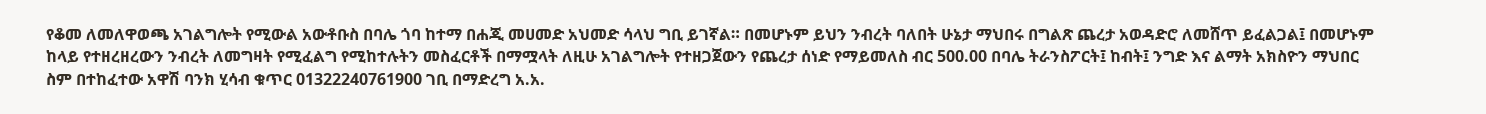የቆመ ለመለዋወጫ አገልግሎት የሚውል አውቶቡስ በባሌ ጎባ ከተማ በሐጂ መሀመድ አህመድ ሳላህ ግቢ ይገኛል። በመሆኑም ይህን ንብረት ባለበት ሁኔታ ማህበሩ በግልጽ ጨረታ አወዳድሮ ለመሸጥ ይፈልጋል፤ በመሆኑም ከላይ የተዘረዘረውን ንብረት ለመግዛት የሚፈልግ የሚከተሉትን መስፈርቶች በማሟላት ለዚሁ አገልግሎት የተዘጋጀውን የጨረታ ሰነድ የማይመለስ ብር 500.00 በባሌ ትራንስፖርት፤ ከብት፤ ንግድ እና ልማት አክስዮን ማህበር ስም በተከፈተው አዋሽ ባንክ ሂሳብ ቁጥር 01322240761900 ገቢ በማድረግ አ.አ.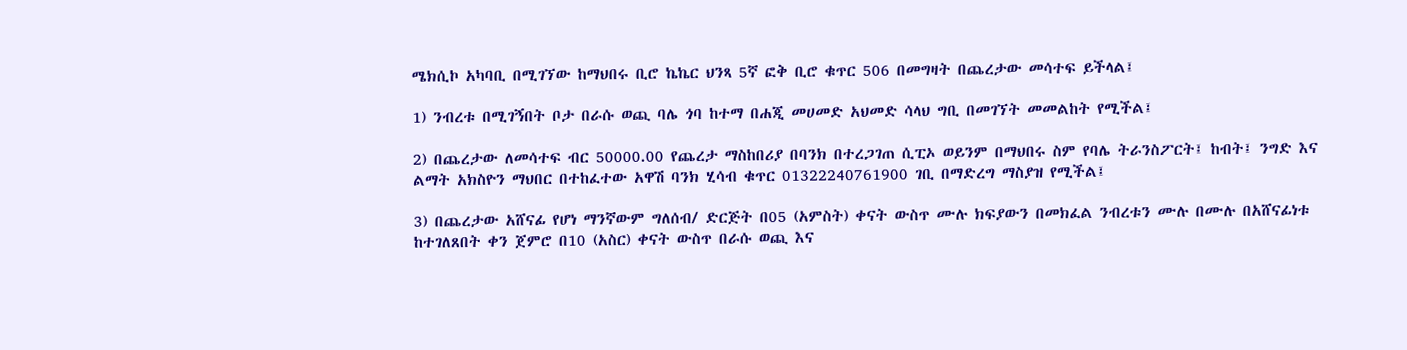ሜክሲኮ አካባቢ በሚገኘው ከማህበሩ ቢሮ ኬኬር ህንጻ 5ኛ ፎቅ ቢሮ ቁጥር 506 በመግዛት በጨረታው መሳተፍ ይችላል፤

1) ንብረቱ በሚገኝበት ቦታ በራሱ ወጪ ባሌ ጎባ ከተማ በሐጂ መሀመድ አህመድ ሳላህ ግቢ በመገኘት መመልከት የሚችል፤

2) በጨረታው ለመሳተፍ ብር 50000.00 የጨረታ ማስከበሪያ በባንክ በተረጋገጠ ሲፒኦ ወይንም በማህበሩ ስም የባሌ ትራንስፖርት፤ ከብት፤ ንግድ እና ልማት አክስዮን ማህበር በተከፈተው አዋሽ ባንክ ሂሳብ ቁጥር 01322240761900 ገቢ በማድረግ ማስያዝ የሚችል፤

3) በጨረታው አሸናፊ የሆነ ማንኛውም ግለሰብ/ ድርጅት በ05 (አምስት) ቀናት ውስጥ ሙሉ ክፍያውን በመክፈል ንብረቱን ሙሉ በሙሉ በአሸናፊነቱ ከተገለጸበት ቀን ጀምሮ በ10 (አስር) ቀናት ውስጥ በራሱ ወጪ እና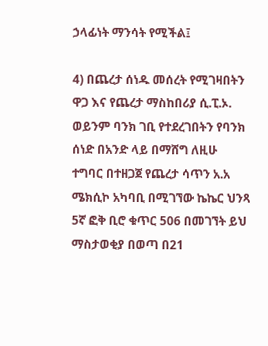ኃላፊነት ማንሳት የሚችል፤

4) በጨረታ ሰነዱ መሰረት የሚገዛበትን ዋጋ እና የጨረታ ማስከበሪያ ሲ.ፒ.ኦ. ወይንም ባንክ ገቢ የተደረገበትን የባንክ ሰነድ በአንድ ላይ በማሸግ ለዚሁ ተግባር በተዘጋጀ የጨረታ ሳጥን አ.አ ሜክሲኮ አካባቢ በሚገኘው ኬኬር ህንጻ 5ኛ ፎቅ ቢሮ ቁጥር 506 በመገኘት ይህ ማስታወቂያ በወጣ በ21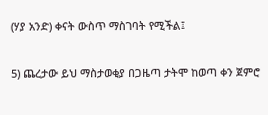(ሃያ አንድ) ቀናት ውስጥ ማስገባት የሚችል፤

5) ጨረታው ይህ ማስታወቂያ በጋዜጣ ታትሞ ከወጣ ቀን ጀምሮ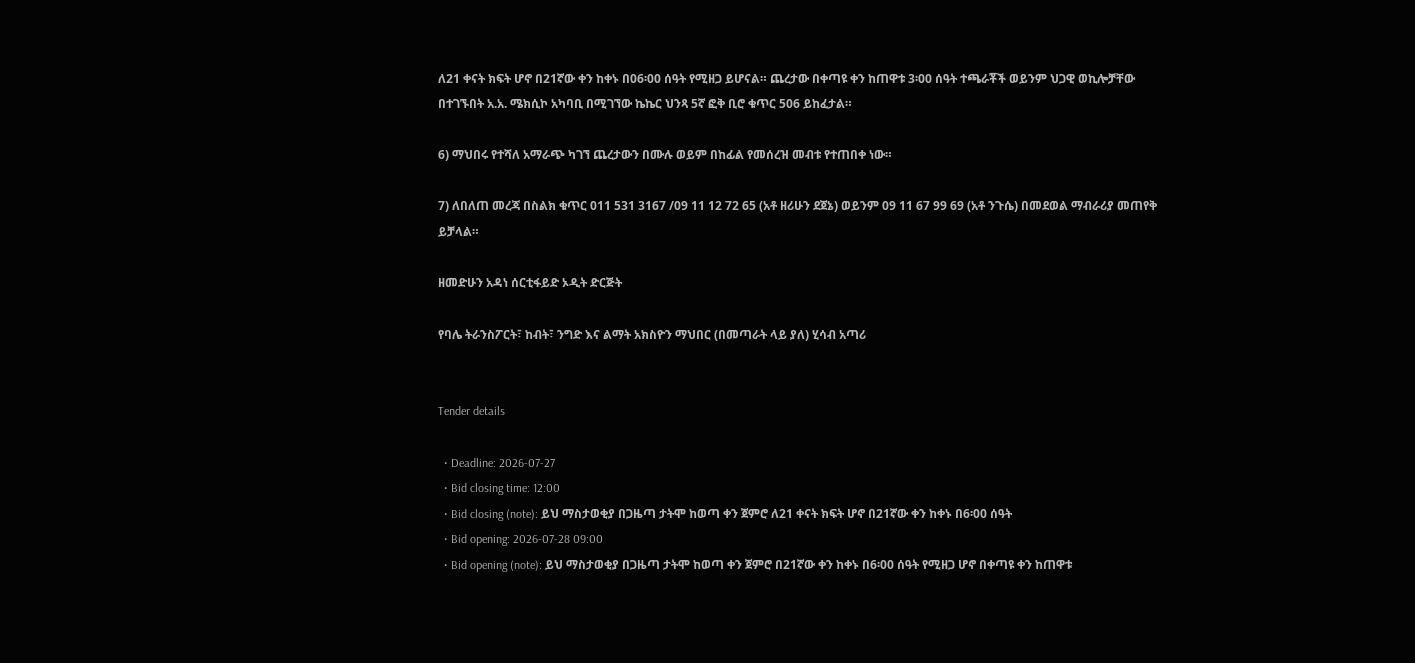ለ21 ቀናት ክፍት ሆኖ በ21ኛው ቀን ከቀኑ በ06፡00 ሰዓት የሚዘጋ ይሆናል። ጨረታው በቀጣዩ ቀን ከጠዋቱ 3፡00 ሰዓት ተጫራቾች ወይንም ህጋዊ ወኪሎቻቸው በተገኙበት አ.አ. ሜክሲኮ አካባቢ በሚገኘው ኬኬር ህንጻ 5ኛ ፎቅ ቢሮ ቁጥር 506 ይከፈታል።

6) ማህበሩ የተሻለ አማራጭ ካገኘ ጨረታውን በሙሉ ወይም በከፊል የመሰረዝ መብቱ የተጠበቀ ነው።

7) ለበለጠ መረጃ በስልክ ቁጥር 011 531 3167 /09 11 12 72 65 (አቶ ዘሪሁን ደጀኔ) ወይንም 09 11 67 99 69 (አቶ ንጉሴ) በመደወል ማብራሪያ መጠየቅ ይቻላል።

ዘመድሁን አዳነ ሰርቲፋይድ ኦዲት ድርጅት

የባሌ ትራንስፖርት፣ ከብት፣ ንግድ እና ልማት አክስዮን ማህበር (በመጣራት ላይ ያለ) ሂሳብ አጣሪ


Tender details

  • Deadline: 2026-07-27
  • Bid closing time: 12:00
  • Bid closing (note): ይህ ማስታወቂያ በጋዜጣ ታትሞ ከወጣ ቀን ጀምሮ ለ21 ቀናት ክፍት ሆኖ በ21ኛው ቀን ከቀኑ በ6፡00 ሰዓት
  • Bid opening: 2026-07-28 09:00
  • Bid opening (note): ይህ ማስታወቂያ በጋዜጣ ታትሞ ከወጣ ቀን ጀምሮ በ21ኛው ቀን ከቀኑ በ6፡00 ሰዓት የሚዘጋ ሆኖ በቀጣዩ ቀን ከጠዋቱ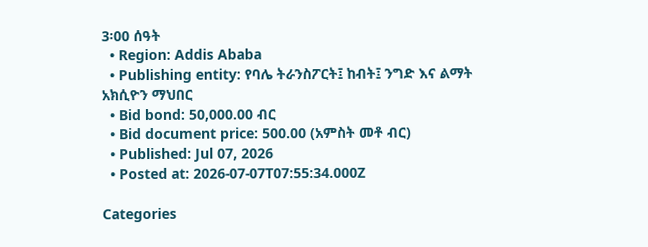3፡00 ሰዓት
  • Region: Addis Ababa
  • Publishing entity: የባሌ ትራንስፖርት፤ ከብት፤ ንግድ እና ልማት አክሲዮን ማህበር
  • Bid bond: 50,000.00 ብር
  • Bid document price: 500.00 (አምስት መቶ ብር)
  • Published: Jul 07, 2026
  • Posted at: 2026-07-07T07:55:34.000Z

Categories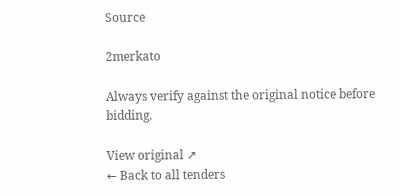Source

2merkato

Always verify against the original notice before bidding.

View original ↗
← Back to all tenders